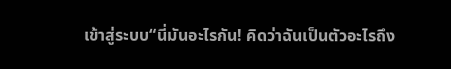เข้าสู่ระบบ“นี่มันอะไรกัน! คิดว่าฉันเป็นตัวอะไรถึง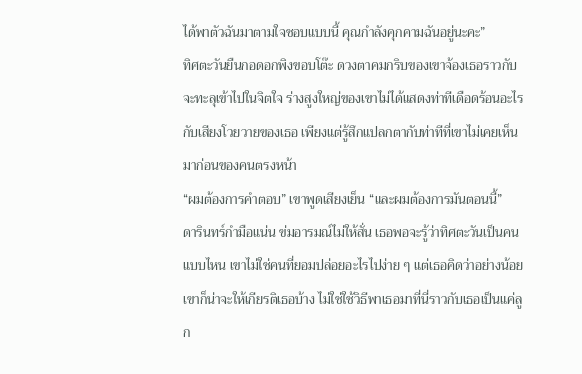ได้พาตัวฉันมาตามใจชอบแบบนี้ คุณกำลังคุกคามฉันอยู่นะคะ”
ทิศตะวันยืนกอดอกพิงขอบโต๊ะ ดวงตาคมกริบของเขาจ้องเธอราวกับจะทะลุเข้าไปในจิตใจ ร่างสูงใหญ่ของเขาไม่ได้แสดงท่าทีเดือดร้อนอะไรกับเสียงโวยวายของเธอ เพียงแต่รู้สึกแปลกตากับท่าทีที่เขาไม่เคยเห็นมาก่อนของคนตรงหน้า
“ผมต้องการคำตอบ” เขาพูดเสียงเย็น “และผมต้องการมันตอนนี้”
ดารินทร์กำมือแน่น ข่มอารมณ์ไม่ให้สั่น เธอพอจะรู้ว่าทิศตะวันเป็นคนแบบไหน เขาไม่ใช่คนที่ยอมปล่อยอะไรไปง่าย ๆ แต่เธอคิดว่าอย่างน้อยเขาก็น่าจะให้เกียรติเธอบ้าง ไม่ใช่ใช้วิธีพาเธอมาที่นี่ราวกับเธอเป็นแค่ลูก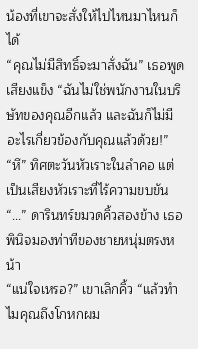น้องที่เขาจะสั่งให้ไปไหนมาไหนก็ได้
“คุณไม่มีสิทธิ์จะมาสั่งฉัน” เธอพูดเสียงแข็ง “ฉันไม่ใช่พนักงานในบริษัทของคุณอีกแล้ว และฉันก็ไม่มีอะไรเกี่ยวข้องกับคุณแล้วด้วย!”
“หึ” ทิศตะวันหัวเราะในลำคอ แต่เป็นเสียงหัวเราะที่ไร้ความขบขัน
“...” ดารินทร์ขมวดคิ้วสองข้าง เธอพินิจมองท่าทีของชายหนุ่มตรงหน้า
“แน่ใจเหรอ?” เขาเลิกคิ้ว “แล้วทำไมคุณถึงโกหกผม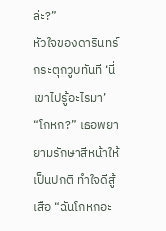ล่ะ?”
หัวใจของดารินทร์กระตุกวูบทันที ‘นี่เขาไปรู้อะไรมา’
“โกหก?” เธอพยายามรักษาสีหน้าให้เป็นปกติ ทำใจดีสู้เสือ “ฉันโกหกอะ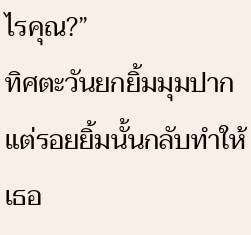ไรคุณ?”
ทิศตะวันยกยิ้มมุมปาก แต่รอยยิ้มนั้นกลับทำให้เธอ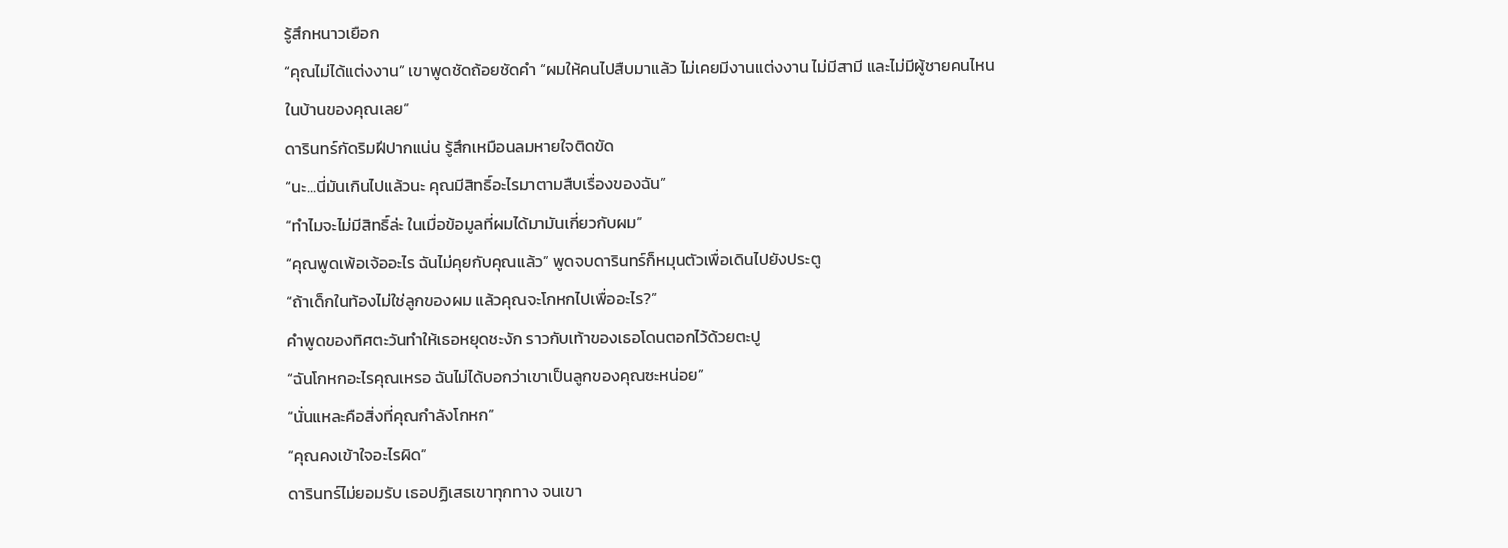รู้สึกหนาวเยือก
“คุณไม่ได้แต่งงาน” เขาพูดชัดถ้อยชัดคำ “ผมให้คนไปสืบมาแล้ว ไม่เคยมีงานแต่งงาน ไม่มีสามี และไม่มีผู้ชายคนไหนในบ้านของคุณเลย”
ดารินทร์กัดริมฝีปากแน่น รู้สึกเหมือนลมหายใจติดขัด
“นะ...นี่มันเกินไปแล้วนะ คุณมีสิทธิ์อะไรมาตามสืบเรื่องของฉัน”
“ทำไมจะไม่มีสิทธิ์ล่ะ ในเมื่อข้อมูลที่ผมได้มามันเกี่ยวกับผม”
“คุณพูดเพ้อเจ้ออะไร ฉันไม่คุยกับคุณแล้ว” พูดจบดารินทร์ก็หมุนตัวเพื่อเดินไปยังประตู
“ถ้าเด็กในท้องไม่ใช่ลูกของผม แล้วคุณจะโกหกไปเพื่ออะไร?”
คำพูดของทิศตะวันทำให้เธอหยุดชะงัก ราวกับเท้าของเธอโดนตอกไว้ด้วยตะปู
“ฉันโกหกอะไรคุณเหรอ ฉันไม่ได้บอกว่าเขาเป็นลูกของคุณซะหน่อย”
“นั่นแหละคือสิ่งที่คุณกำลังโกหก”
“คุณคงเข้าใจอะไรผิด”
ดารินทร์ไม่ยอมรับ เธอปฏิเสธเขาทุกทาง จนเขา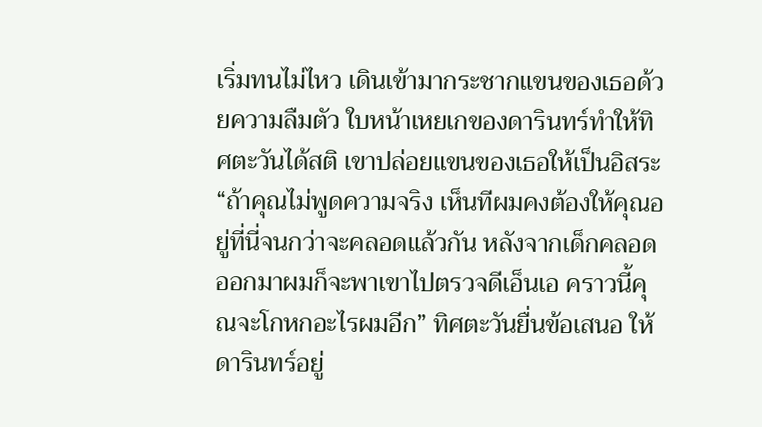เริ่มทนไม่ไหว เดินเข้ามากระชากแขนของเธอด้วยความลืมตัว ใบหน้าเหยเกของดารินทร์ทำให้ทิศตะวันได้สติ เขาปล่อยแขนของเธอให้เป็นอิสระ
“ถ้าคุณไม่พูดความจริง เห็นทีผมคงต้องให้คุณอยู่ที่นี่จนกว่าจะคลอดแล้วกัน หลังจากเด็กคลอดออกมาผมก็จะพาเขาไปตรวจดีเอ็นเอ คราวนี้คุณจะโกหกอะไรผมอีก” ทิศตะวันยื่นข้อเสนอ ให้ดารินทร์อยู่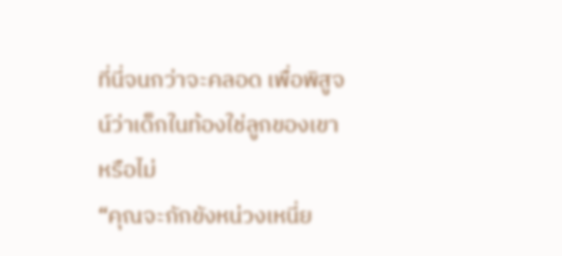ที่นี่จนกว่าจะคลอด เพื่อพิสูจน์ว่าเด็กในท้องใช่ลูกของเขาหรือไม่
“คุณจะกักขังหน่วงเหนี่ย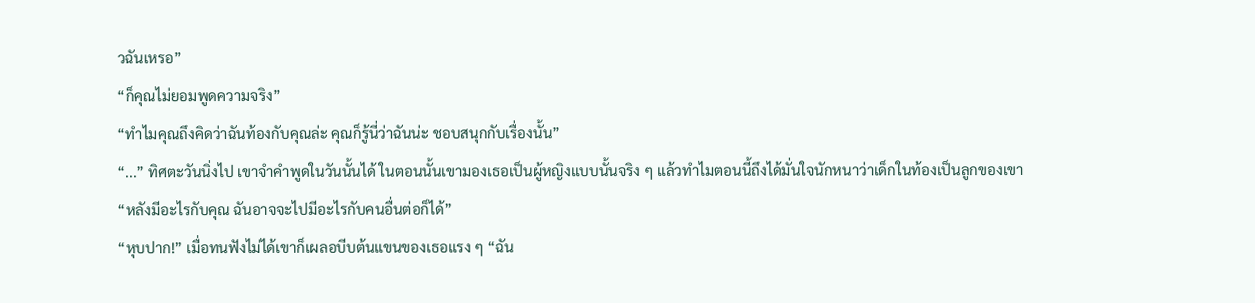วฉันเหรอ”
“ก็คุณไม่ยอมพูดความจริง”
“ทำไมคุณถึงคิดว่าฉันท้องกับคุณล่ะ คุณก็รู้นี่ว่าฉันน่ะ ชอบสนุกกับเรื่องนั้น”
“...” ทิศตะวันนิ่งไป เขาจำคำพูดในวันนั้นได้ ในตอนนั้นเขามองเธอเป็นผู้หญิงแบบนั้นจริง ๆ แล้วทำไมตอนนี้ถึงได้มั่นใจนักหนาว่าเด็กในท้องเป็นลูกของเขา
“หลังมีอะไรกับคุณ ฉันอาจจะไปมีอะไรกับคนอื่นต่อก็ได้”
“หุบปาก!” เมื่อทนฟังไม่ได้เขาก็เผลอบีบต้นแขนของเธอแรง ๆ “ฉัน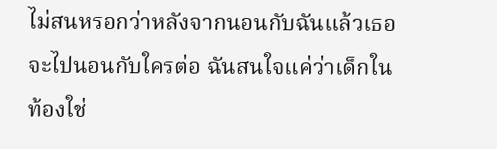ไม่สนหรอกว่าหลังจากนอนกับฉันแล้วเธอจะไปนอนกับใครต่อ ฉันสนใจแค่ว่าเด็กในท้องใช่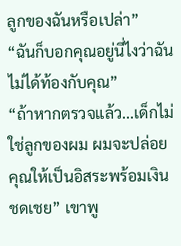ลูกของฉันหรือเปล่า”
“ฉันก็บอกคุณอยู่นี่ไงว่าฉันไม่ได้ท้องกับคุณ”
“ถ้าหากตรวจแล้ว...เด็กไม่ใช่ลูกของผม ผมจะปล่อยคุณให้เป็นอิสระพร้อมเงินชดเชย” เขาพู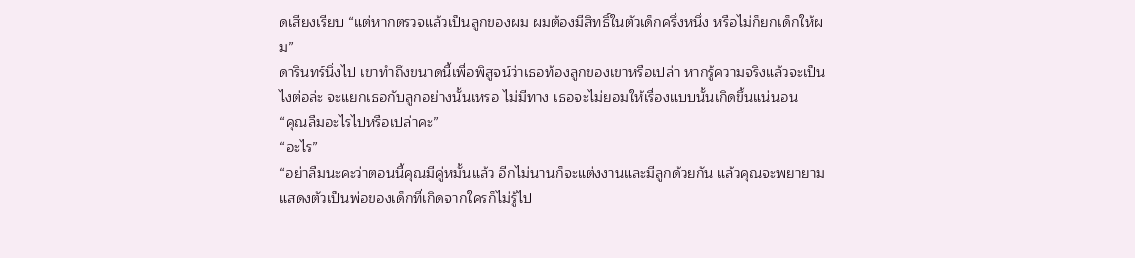ดเสียงเรียบ “แต่หากตรวจแล้วเป็นลูกของผม ผมต้องมีสิทธิ์ในตัวเด็กครึ่งหนึ่ง หรือไม่ก็ยกเด็กให้ผม”
ดารินทร์นิ่งไป เขาทำถึงขนาดนี้เพื่อพิสูจน์ว่าเธอท้องลูกของเขาหรือเปล่า หากรู้ความจริงแล้วจะเป็นไงต่อล่ะ จะแยกเธอกับลูกอย่างนั้นเหรอ ไม่มีทาง เธอจะไม่ยอมให้เรื่องแบบนั้นเกิดขึ้นแน่นอน
“คุณลืมอะไรไปหรือเปล่าคะ”
“อะไร”
“อย่าลืมนะคะว่าตอนนี้คุณมีคู่หมั้นแล้ว อีกไม่นานก็จะแต่งงานและมีลูกด้วยกัน แล้วคุณจะพยายามแสดงตัวเป็นพ่อของเด็กที่เกิดจากใครก็ไม่รู้ไป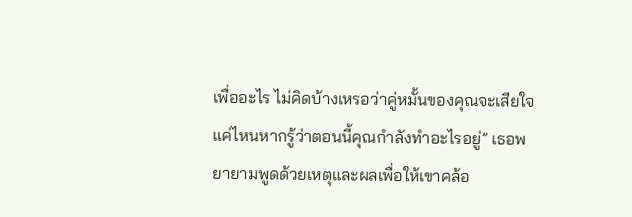เพื่ออะไร ไม่คิดบ้างเหรอว่าคู่หมั้นของคุณจะเสียใจแค่ไหนหากรู้ว่าตอนนี้คุณกำลังทำอะไรอยู่” เธอพยายามพูดด้วยเหตุและผลเพื่อให้เขาคล้อ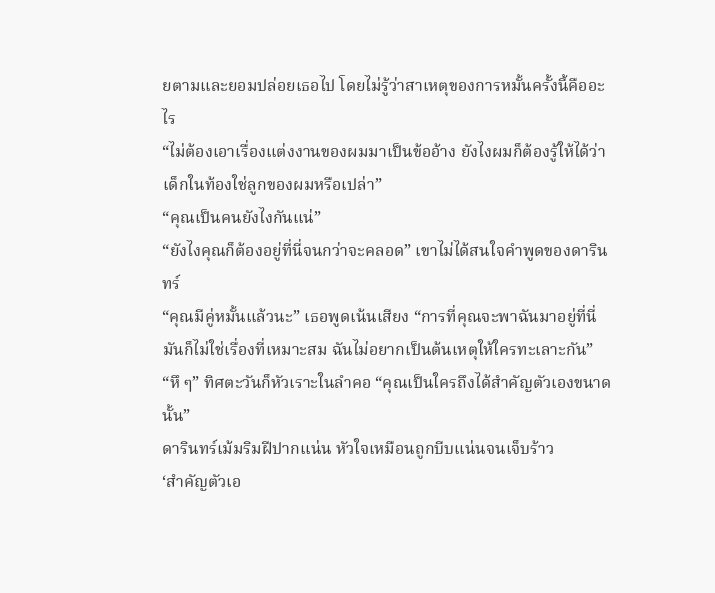ยตามและยอมปล่อยเธอไป โดยไม่รู้ว่าสาเหตุของการหมั้นครั้งนี้คืออะไร
“ไม่ต้องเอาเรื่องแต่งงานของผมมาเป็นข้ออ้าง ยังไงผมก็ต้องรู้ให้ได้ว่าเด็กในท้องใช่ลูกของผมหรือเปล่า”
“คุณเป็นคนยังไงกันแน่”
“ยังไงคุณก็ต้องอยู่ที่นี่จนกว่าจะคลอด” เขาไม่ได้สนใจคำพูดของดารินทร์
“คุณมีคู่หมั้นแล้วนะ” เธอพูดเน้นเสียง “การที่คุณจะพาฉันมาอยู่ที่นี่มันก็ไม่ใช่เรื่องที่เหมาะสม ฉันไม่อยากเป็นต้นเหตุให้ใครทะเลาะกัน”
“หึ ๆ” ทิศตะวันก็หัวเราะในลำคอ “คุณเป็นใครถึงได้สำคัญตัวเองขนาดนั้น”
ดารินทร์เม้มริมฝีปากแน่น หัวใจเหมือนถูกบีบแน่นจนเจ็บร้าว
‘สำคัญตัวเอ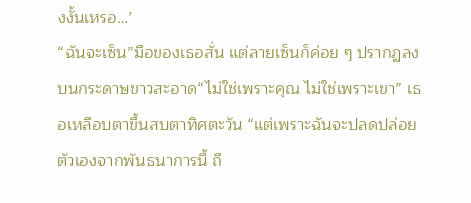งงั้นเหรอ…’
“ฉันจะเซ็น”มือของเธอสั่น แต่ลายเซ็นก็ค่อย ๆ ปรากฏลงบนกระดาษขาวสะอาด“ไม่ใช่เพราะคุณ ไม่ใช่เพราะเขา” เธอเหลือบตาขึ้นสบตาทิศตะวัน “แต่เพราะฉันจะปลดปล่อยตัวเองจากพันธนาการนี้ ถื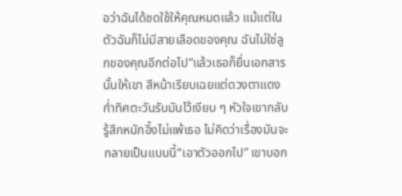อว่าฉันได้ชดใช้ให้คุณหมดแล้ว แม้แต่ในตัวฉันก็ไม่มีสายเลือดของคุณ ฉันไม่ใช่ลูกของคุณอีกต่อไป”แล้วเธอก็ยื่นเอกสารนั้นให้เขา สีหน้าเรียบเฉยแต่ดวงตาแดงก่ำทิศตะวันรับมันไว้เงียบ ๆ หัวใจเขากลับรู้สึกหนักอึ้งไม่แพ้เธอ ไม่คิดว่าเรื่องมันจะกลายเป็นแบบนี้“เอาตัวออกไป” เขาบอก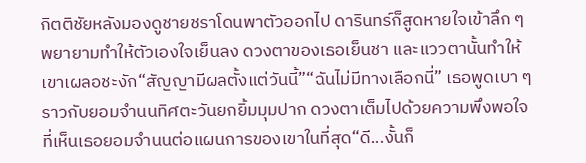กิตติชัยหลังมองดูชายชราโดนพาตัวออกไป ดารินทร์ก็สูดหายใจเข้าลึก ๆ พยายามทำให้ตัวเองใจเย็นลง ดวงตาของเธอเย็นชา และแววตานั้นทำให้เขาเผลอชะงัก“สัญญามีผลตั้งแต่วันนี้”“ฉันไม่มีทางเลือกนี่” เธอพูดเบา ๆ ราวกับยอมจำนนทิศตะวันยกยิ้มมุมปาก ดวงตาเต็มไปด้วยความพึงพอใจที่เห็นเธอยอมจำนนต่อแผนการของเขาในที่สุด“ดี...งั้นก็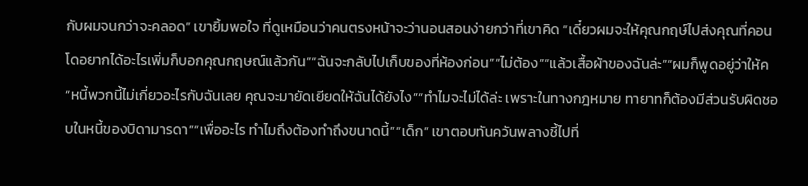กับผมจนกว่าจะคลอด” เขายิ้มพอใจ ที่ดูเหมือนว่าคนตรงหน้าจะว่านอนสอนง่ายกว่าที่เขาคิด “เดี๋ยวผมจะให้คุณกฤษ์ไปส่งคุณที่คอนโดอยากได้อะไรเพิ่มก็บอกคุณกฤษณ์แล้วกัน”“ฉันจะกลับไปเก็บของที่ห้องก่อน”“ไม่ต้อง”“แล้วเสื้อผ้าของฉันล่ะ”“ผมก็พูดอยู่ว่าให้ค
“หนี้พวกนี้ไม่เกี่ยวอะไรกับฉันเลย คุณจะมายัดเยียดให้ฉันได้ยังไง”“ทำไมจะไม่ได้ล่ะ เพราะในทางกฎหมาย ทายาทก็ต้องมีส่วนรับผิดชอบในหนี้ของบิดามารดา”“เพื่ออะไร ทำไมถึงต้องทำถึงขนาดนี้”“เด็ก” เขาตอบทันควันพลางชี้ไปที่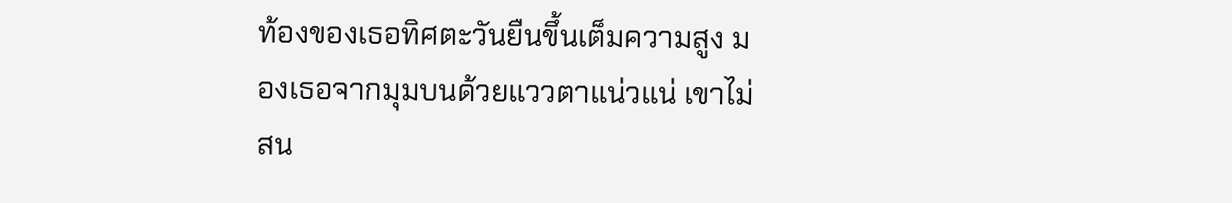ท้องของเธอทิศตะวันยืนขึ้นเต็มความสูง มองเธอจากมุมบนด้วยแววตาแน่วแน่ เขาไม่สน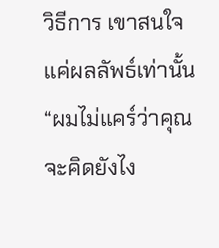วิธีการ เขาสนใจแค่ผลลัพธ์เท่านั้น“ผมไม่แคร์ว่าคุณจะคิดยังไง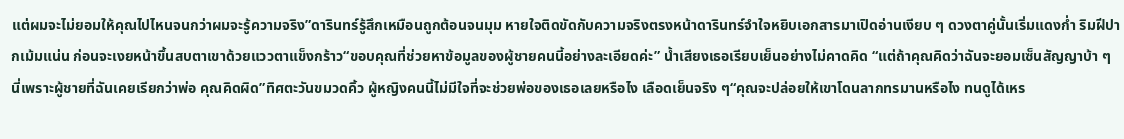แต่ผมจะไม่ยอมให้คุณไปไหนจนกว่าผมจะรู้ความจริง”ดารินทร์รู้สึกเหมือนถูกต้อนจนมุม หายใจติดขัดกับความจริงตรงหน้าดารินทร์จำใจหยิบเอกสารมาเปิดอ่านเงียบ ๆ ดวงตาคู่นั้นเริ่มแดงก่ำ ริมฝีปากเม้มแน่น ก่อนจะเงยหน้าขึ้นสบตาเขาด้วยแววตาแข็งกร้าว“ขอบคุณที่ช่วยหาข้อมูลของผู้ชายคนนี้อย่างละเอียดค่ะ” น้ำเสียงเธอเรียบเย็นอย่างไม่คาดคิด “แต่ถ้าคุณคิดว่าฉันจะยอมเซ็นสัญญาบ้า ๆ นี่เพราะผู้ชายที่ฉันเคยเรียกว่าพ่อ คุณคิดผิด”ทิศตะวันขมวดคิ้ว ผู้หญิงคนนี้ไม่มีใจที่จะช่วยพ่อของเธอเลยหรือไง เลือดเย็นจริง ๆ“คุณจะปล่อยให้เขาโดนลากทรมานหรือไง ทนดูได้เหร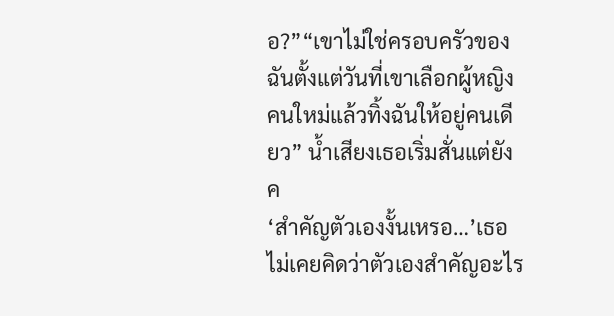อ?”“เขาไม่ใช่ครอบครัวของฉันตั้งแต่วันที่เขาเลือกผู้หญิงคนใหม่แล้วทิ้งฉันให้อยู่คนเดียว” น้ำเสียงเธอเริ่มสั่นแต่ยังค
‘สำคัญตัวเองงั้นเหรอ…’เธอไม่เคยคิดว่าตัวเองสำคัญอะไร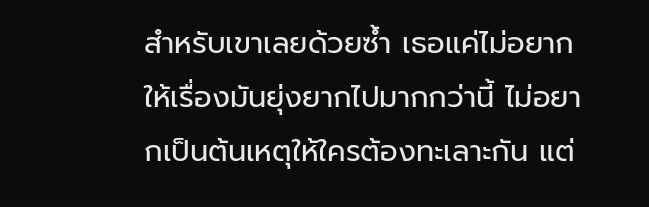สำหรับเขาเลยด้วยซ้ำ เธอแค่ไม่อยากให้เรื่องมันยุ่งยากไปมากกว่านี้ ไม่อยากเป็นต้นเหตุให้ใครต้องทะเลาะกัน แต่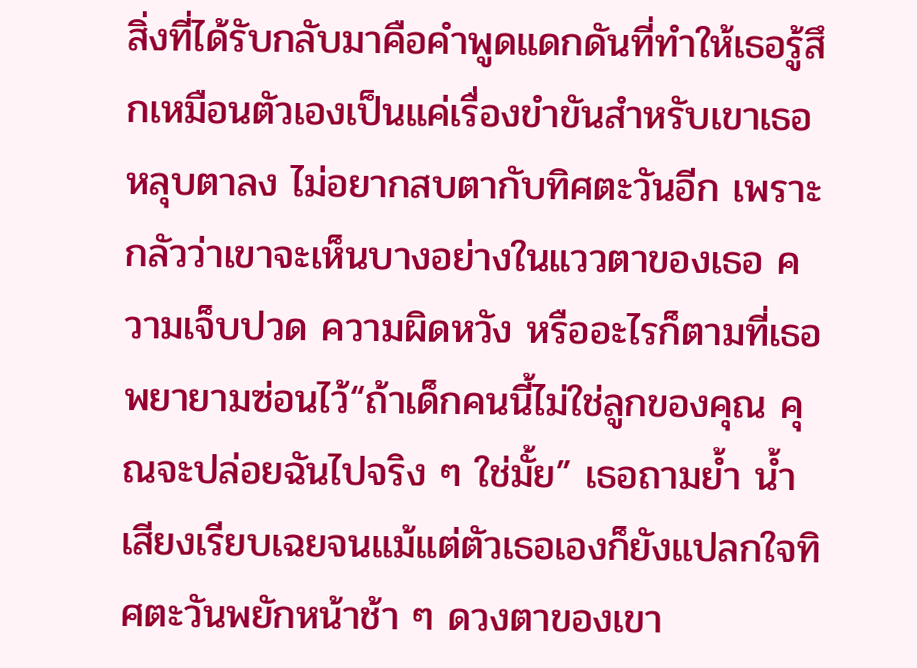สิ่งที่ได้รับกลับมาคือคำพูดแดกดันที่ทำให้เธอรู้สึกเหมือนตัวเองเป็นแค่เรื่องขำขันสำหรับเขาเธอหลุบตาลง ไม่อยากสบตากับทิศตะวันอีก เพราะกลัวว่าเขาจะเห็นบางอย่างในแววตาของเธอ ความเจ็บปวด ความผิดหวัง หรืออะไรก็ตามที่เธอพยายามซ่อนไว้“ถ้าเด็กคนนี้ไม่ใช่ลูกของคุณ คุณจะปล่อยฉันไปจริง ๆ ใช่มั้ย” เธอถามย้ำ น้ำเสียงเรียบเฉยจนแม้แต่ตัวเธอเองก็ยังแปลกใจทิศตะวันพยักหน้าช้า ๆ ดวงตาของเขา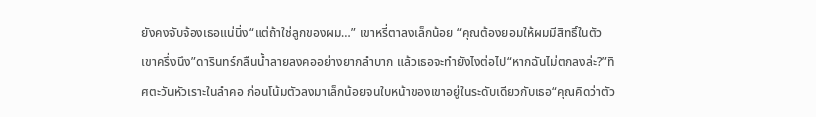ยังคงจับจ้องเธอแน่นิ่ง“แต่ถ้าใช่ลูกของผม…” เขาหรี่ตาลงเล็กน้อย “คุณต้องยอมให้ผมมีสิทธิ์ในตัวเขาครึ่งนึง”ดารินทร์กลืนน้ำลายลงคออย่างยากลำบาก แล้วเธอจะทำยังไงต่อไป“หากฉันไม่ตกลงล่ะ?”ทิศตะวันหัวเราะในลำคอ ก่อนโน้มตัวลงมาเล็กน้อยจนใบหน้าของเขาอยู่ในระดับเดียวกับเธอ“คุณคิดว่าตัว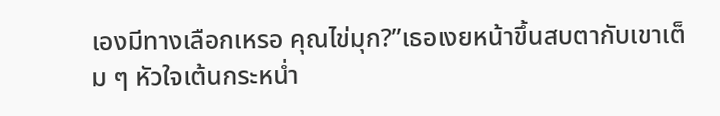เองมีทางเลือกเหรอ คุณไข่มุก?”เธอเงยหน้าขึ้นสบตากับเขาเต็ม ๆ หัวใจเต้นกระหน่ำ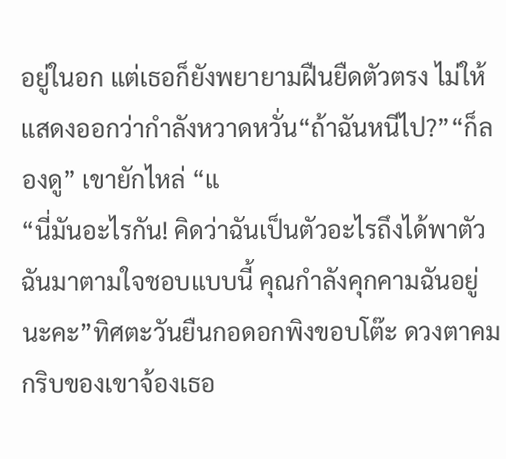อยู่ในอก แต่เธอก็ยังพยายามฝืนยืดตัวตรง ไม่ให้แสดงออกว่ากำลังหวาดหวั่น“ถ้าฉันหนีไป?”“ก็ลองดู” เขายักไหล่ “แ
“นี่มันอะไรกัน! คิดว่าฉันเป็นตัวอะไรถึงได้พาตัวฉันมาตามใจชอบแบบนี้ คุณกำลังคุกคามฉันอยู่นะคะ”ทิศตะวันยืนกอดอกพิงขอบโต๊ะ ดวงตาคมกริบของเขาจ้องเธอ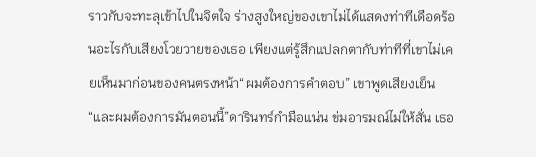ราวกับจะทะลุเข้าไปในจิตใจ ร่างสูงใหญ่ของเขาไม่ได้แสดงท่าทีเดือดร้อนอะไรกับเสียงโวยวายของเธอ เพียงแต่รู้สึกแปลกตากับท่าทีที่เขาไม่เคยเห็นมาก่อนของคนตรงหน้า“ผมต้องการคำตอบ” เขาพูดเสียงเย็น “และผมต้องการมันตอนนี้”ดารินทร์กำมือแน่น ข่มอารมณ์ไม่ให้สั่น เธอ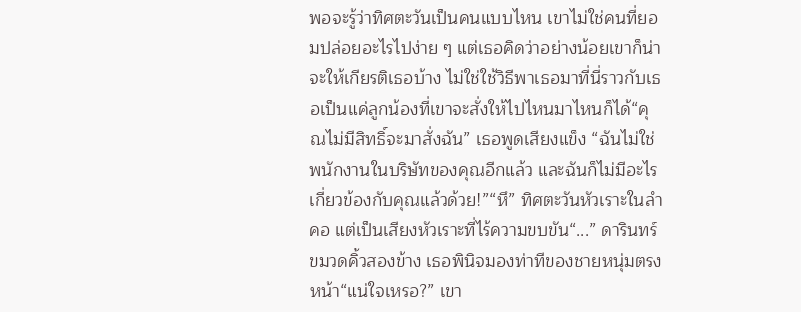พอจะรู้ว่าทิศตะวันเป็นคนแบบไหน เขาไม่ใช่คนที่ยอมปล่อยอะไรไปง่าย ๆ แต่เธอคิดว่าอย่างน้อยเขาก็น่าจะให้เกียรติเธอบ้าง ไม่ใช่ใช้วิธีพาเธอมาที่นี่ราวกับเธอเป็นแค่ลูกน้องที่เขาจะสั่งให้ไปไหนมาไหนก็ได้“คุณไม่มีสิทธิ์จะมาสั่งฉัน” เธอพูดเสียงแข็ง “ฉันไม่ใช่พนักงานในบริษัทของคุณอีกแล้ว และฉันก็ไม่มีอะไรเกี่ยวข้องกับคุณแล้วด้วย!”“หึ” ทิศตะวันหัวเราะในลำคอ แต่เป็นเสียงหัวเราะที่ไร้ความขบขัน“...” ดารินทร์ขมวดคิ้วสองข้าง เธอพินิจมองท่าทีของชายหนุ่มตรงหน้า“แน่ใจเหรอ?” เขา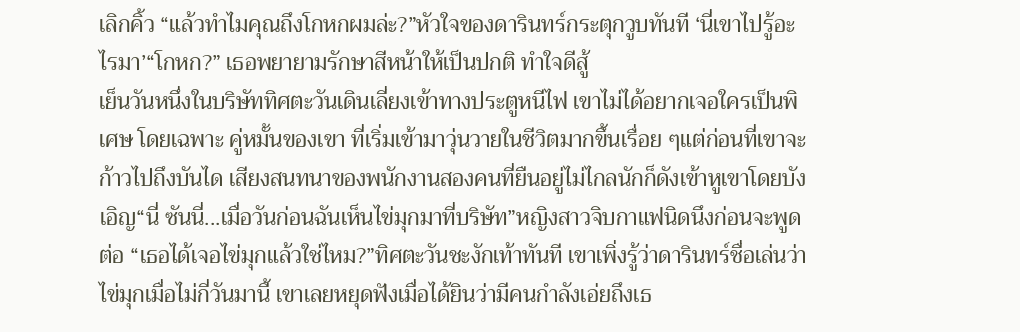เลิกคิ้ว “แล้วทำไมคุณถึงโกหกผมล่ะ?”หัวใจของดารินทร์กระตุกวูบทันที ‘นี่เขาไปรู้อะไรมา’“โกหก?” เธอพยายามรักษาสีหน้าให้เป็นปกติ ทำใจดีสู้
เย็นวันหนึ่งในบริษัททิศตะวันเดินเลี่ยงเข้าทางประตูหนีไฟ เขาไม่ได้อยากเจอใครเป็นพิเศษ โดยเฉพาะ คู่หมั้นของเขา ที่เริ่มเข้ามาวุ่นวายในชีวิตมากขึ้นเรื่อย ๆแต่ก่อนที่เขาจะก้าวไปถึงบันได เสียงสนทนาของพนักงานสองคนที่ยืนอยู่ไม่ไกลนักก็ดังเข้าหูเขาโดยบังเอิญ“นี่ ซันนี่...เมื่อวันก่อนฉันเห็นไข่มุกมาที่บริษัท”หญิงสาวจิบกาแฟนิดนึงก่อนจะพูดต่อ “เธอได้เจอไข่มุกแล้วใช่ไหม?”ทิศตะวันชะงักเท้าทันที เขาเพิ่งรู้ว่าดารินทร์ชื่อเล่นว่าไข่มุกเมื่อไม่กี่วันมานี้ เขาเลยหยุดฟังเมื่อได้ยินว่ามีคนกำลังเอ่ยถึงเธ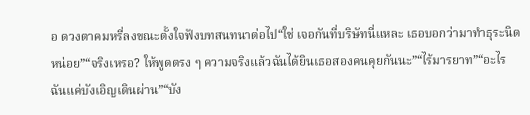อ ดวงตาคมหรี่ลงขณะตั้งใจฟังบทสนทนาต่อไป“ใช่ เจอกันที่บริษัทนี่แหละ เธอบอกว่ามาทำธุระนิดหน่อย”“จริงเหรอ? ให้พูดตรง ๆ ความจริงแล้วฉันได้ยินเธอสองคนคุยกันนะ”“ไร้มารยาท”“อะไร ฉันแค่บังเอิญเดินผ่าน”“บัง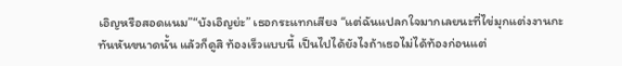เอิญหรือสอดแนม”“บังเอิญย่ะ” เธอกระแทกเสียง “แต่ฉันแปลกใจมากเลยนะที่ไข่มุกแต่งงานกะทันหันขนาดนั้น แล้วก็ดูสิ ท้องเร็วแบบนี้ เป็นไปได้ยังไงถ้าเธอไม่ได้ท้องก่อนแต่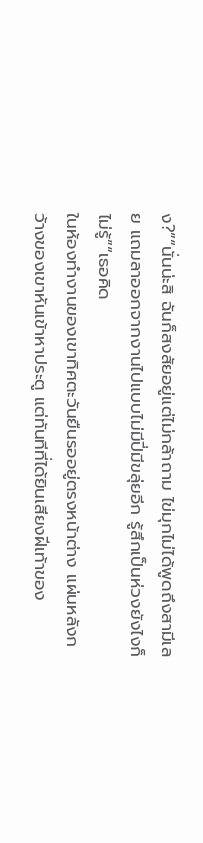ง?”“นั่นน่ะสิ ฉันก็สงสัยอยู่แต่ไม่กล้าถาม ไข่มุกไม่ได้พูดถึงสามีเลย แถมลาออกจากงานไปแบบไม่มีปี่มีขลุ่ยอีก รู้สึกเป็นห่วงยังไงก็ไม่รู้”“เธอคิด
ในห้องทำงานของเขาทิศตะวันยืนรออยู่ตรงหน้าต่าง แผ่นหลังกว้างของเขาหันเข้าหาประตู แต่ทันทีที่ได้ยินเสียงฝีเท้าของ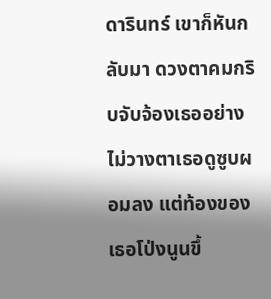ดารินทร์ เขาก็หันกลับมา ดวงตาคมกริบจับจ้องเธออย่างไม่วางตาเธอดูซูบผอมลง แต่ท้องของเธอโป่งนูนขึ้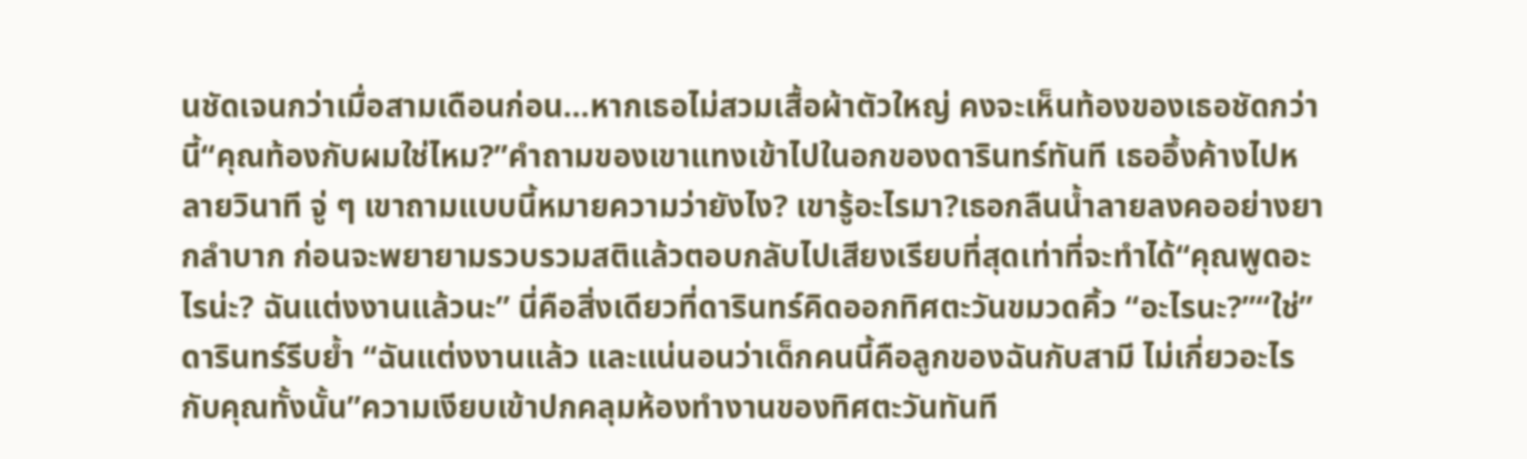นชัดเจนกว่าเมื่อสามเดือนก่อน…หากเธอไม่สวมเสื้อผ้าตัวใหญ่ คงจะเห็นท้องของเธอชัดกว่านี้“คุณท้องกับผมใช่ไหม?”คำถามของเขาแทงเข้าไปในอกของดารินทร์ทันที เธออึ้งค้างไปหลายวินาที จู่ ๆ เขาถามแบบนี้หมายความว่ายังไง? เขารู้อะไรมา?เธอกลืนน้ำลายลงคออย่างยากลำบาก ก่อนจะพยายามรวบรวมสติแล้วตอบกลับไปเสียงเรียบที่สุดเท่าที่จะทำได้“คุณพูดอะไรน่ะ? ฉันแต่งงานแล้วนะ” นี่คือสิ่งเดียวที่ดารินทร์คิดออกทิศตะวันขมวดคิ้ว “อะไรนะ?”“ใช่” ดารินทร์รีบย้ำ “ฉันแต่งงานแล้ว และแน่นอนว่าเด็กคนนี้คือลูกของฉันกับสามี ไม่เกี่ยวอะไรกับคุณทั้งนั้น”ความเงียบเข้าปกคลุมห้องทำงานของทิศตะวันทันที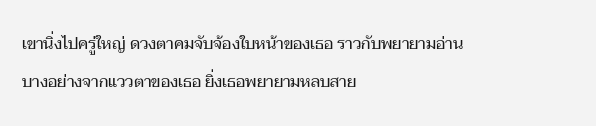เขานิ่งไปครู่ใหญ่ ดวงตาคมจับจ้องใบหน้าของเธอ ราวกับพยายามอ่านบางอย่างจากแววตาของเธอ ยิ่งเธอพยายามหลบสาย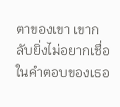ตาของเขา เขากลับยิ่งไม่อยากเชื่อในคำตอบของเธอ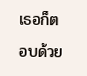เธอก็ตอบด้วย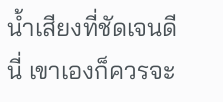น้ำเสียงที่ชัดเจนดีนี่ เขาเองก็ควรจะ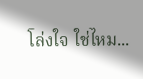โล่งใจ ใช่ไหม...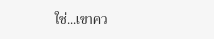ใช่...เขาคว